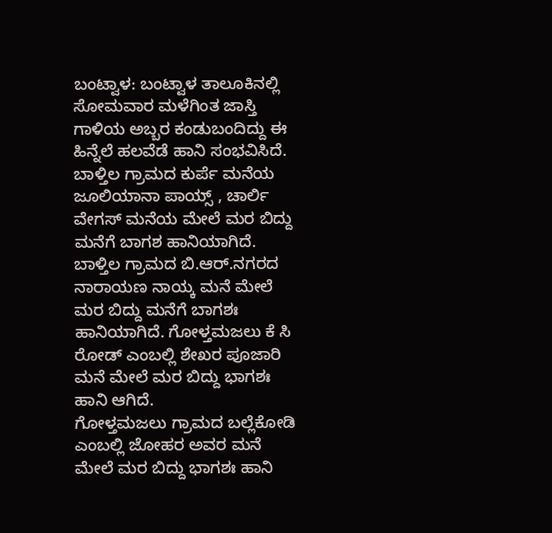ಬಂಟ್ವಾಳ: ಬಂಟ್ವಾಳ ತಾಲೂಕಿನಲ್ಲಿ ಸೋಮವಾರ ಮಳೆಗಿಂತ ಜಾಸ್ತಿ ಗಾಳಿಯ ಅಬ್ಬರ ಕಂಡುಬಂದಿದ್ದು ಈ ಹಿನ್ನೆಲೆ ಹಲವೆಡೆ ಹಾನಿ ಸಂಭವಿಸಿದೆ.
ಬಾಳ್ತಿಲ ಗ್ರಾಮದ ಕುರ್ಪೆ ಮನೆಯ ಜೂಲಿಯಾನಾ ಪಾಯ್ಸ್ , ಚಾರ್ಲಿ ವೇಗಸ್ ಮನೆಯ ಮೇಲೆ ಮರ ಬಿದ್ದು ಮನೆಗೆ ಬಾಗಶ ಹಾನಿಯಾಗಿದೆ. ಬಾಳ್ತಿಲ ಗ್ರಾಮದ ಬಿ.ಆರ್.ನಗರದ ನಾರಾಯಣ ನಾಯ್ಕ ಮನೆ ಮೇಲೆ ಮರ ಬಿದ್ದು ಮನೆಗೆ ಬಾಗಶಃ ಹಾನಿಯಾಗಿದೆ. ಗೋಳ್ತಮಜಲು ಕೆ ಸಿ ರೋಡ್ ಎಂಬಲ್ಲಿ ಶೇಖರ ಪೂಜಾರಿ ಮನೆ ಮೇಲೆ ಮರ ಬಿದ್ದು ಭಾಗಶಃ ಹಾನಿ ಆಗಿದೆ.
ಗೋಳ್ತಮಜಲು ಗ್ರಾಮದ ಬಲ್ಲೆಕೋಡಿ ಎಂಬಲ್ಲಿ ಜೋಹರ ಅವರ ಮನೆ ಮೇಲೆ ಮರ ಬಿದ್ದು ಭಾಗಶಃ ಹಾನಿ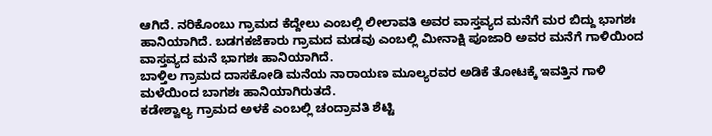ಆಗಿದೆ. ನರಿಕೊಂಬು ಗ್ರಾಮದ ಕೆದ್ದೇಲು ಎಂಬಲ್ಲಿ ಲೀಲಾವತಿ ಅವರ ವಾಸ್ತವ್ಯದ ಮನೆಗೆ ಮರ ಬಿದ್ದು ಭಾಗಶಃ ಹಾನಿಯಾಗಿದೆ. ಬಡಗಕಜೆಕಾರು ಗ್ರಾಮದ ಮಡವು ಎಂಬಲ್ಲಿ ಮೀನಾಕ್ಷಿ ಪೂಜಾರಿ ಅವರ ಮನೆಗೆ ಗಾಳಿಯಿಂದ ವಾಸ್ತವ್ಯದ ಮನೆ ಭಾಗಶಃ ಹಾನಿಯಾಗಿದೆ.
ಬಾಳ್ತಿಲ ಗ್ರಾಮದ ದಾಸಕೋಡಿ ಮನೆಯ ನಾರಾಯಣ ಮೂಲ್ಯರವರ ಅಡಿಕೆ ತೋಟಕ್ಕೆ ಇವತ್ತಿನ ಗಾಳಿ ಮಳೆಯಿಂದ ಬಾಗಶಃ ಹಾನಿಯಾಗಿರುತದೆ.
ಕಡೇಶ್ವಾಲ್ಯ ಗ್ರಾಮದ ಅಳಕೆ ಎಂಬಲ್ಲಿ ಚಂದ್ರಾವತಿ ಶೆಟ್ಟಿ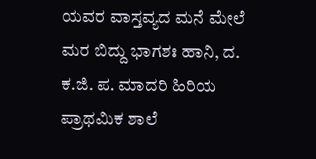ಯವರ ವಾಸ್ತವ್ಯದ ಮನೆ ಮೇಲೆ ಮರ ಬಿದ್ದು ಭಾಗಶಃ ಹಾನಿ, ದ. ಕ.ಜಿ. ಪ. ಮಾದರಿ ಹಿರಿಯ ಪ್ರಾಥಮಿಕ ಶಾಲೆ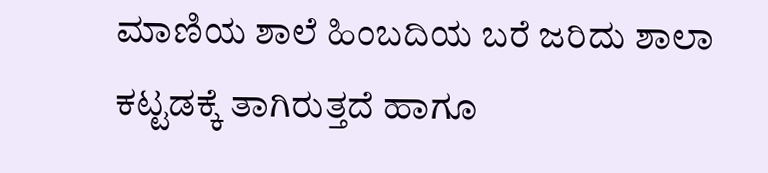ಮಾಣಿಯ ಶಾಲೆ ಹಿಂಬದಿಯ ಬರೆ ಜರಿದು ಶಾಲಾ ಕಟ್ಟಡಕ್ಕೆ ತಾಗಿರುತ್ತದೆ ಹಾಗೂ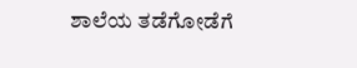ಶಾಲೆಯ ತಡೆಗೋಡೆಗೆ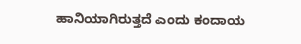ಹಾನಿಯಾಗಿರುತ್ತದೆ ಎಂದು ಕಂದಾಯ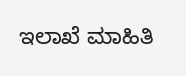ಇಲಾಖೆ ಮಾಹಿತಿ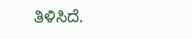ತಿಳಿಸಿದೆ.